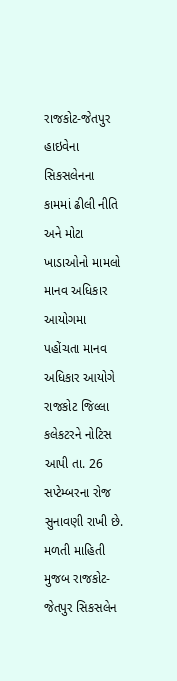રાજકોટ-જેતપુર હાઇવેના સિકસલેનના કામમાં ઢીલી નીતિ અને મોટા ખાડાઓનો મામલો માનવ અધિકાર આયોગમા પહોંચતા માનવ અધિકાર આયોગે રાજકોટ જિલ્લા કલેકટરને નોટિસ આપી તા. 26 સપ્ટેમ્બરના રોજ સુનાવણી રાખી છે.
મળતી માહિતી મુજબ રાજકોટ-જેતપુર સિકસલેન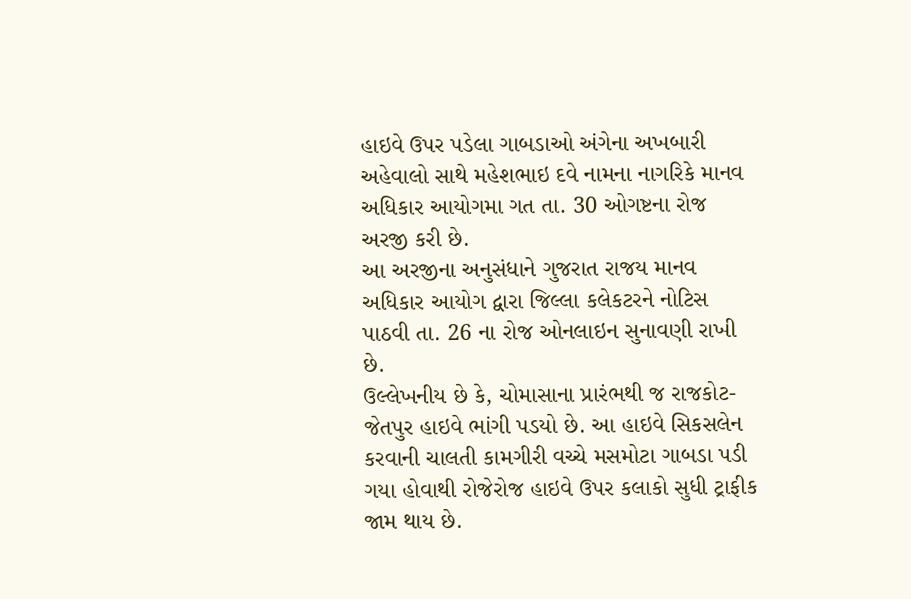હાઇવે ઉપર પડેલા ગાબડાઓ અંગેના અખબારી અહેવાલો સાથે મહેશભાઇ દવે નામના નાગરિકે માનવ અધિકાર આયોગમા ગત તા. 30 ઓગષ્ટના રોજ અરજી કરી છે.
આ અરજીના અનુસંધાને ગુજરાત રાજય માનવ અધિકાર આયોગ દ્વારા જિલ્લા કલેકટરને નોટિસ પાઠવી તા. 26 ના રોજ ઓનલાઇન સુનાવણી રાખી છે.
ઉલ્લેખનીય છે કે, ચોમાસાના પ્રારંભથી જ રાજકોટ-જેતપુર હાઇવે ભાંગી પડયો છે. આ હાઇવે સિકસલેન કરવાની ચાલતી કામગીરી વચ્ચે મસમોટા ગાબડા પડી ગયા હોવાથી રોજેરોજ હાઇવે ઉપર કલાકો સુધી ટ્રાફીક જામ થાય છે.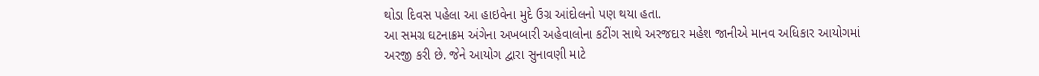થોડા દિવસ પહેલા આ હાઇવેના મુદે ઉગ્ર આંદોલનો પણ થયા હતા.
આ સમગ્ર ઘટનાક્રમ અંગેના અખબારી અહેવાલોના કટીંગ સાથે અરજદાર મહેશ જાનીએ માનવ અધિકાર આયોગમાં અરજી કરી છે. જેને આયોગ દ્વારા સુનાવણી માટે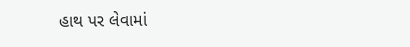હાથ પર લેવામાં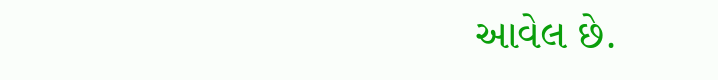આવેલ છે.